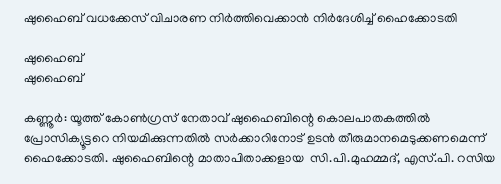ഷുഹൈബ് വധക്കേസ് വിചാരണ നിര്‍ത്തിവെക്കാൻ നിർദേശിച്ച് ഹൈക്കോടതി

ഷുഹൈബ്
ഷുഹൈബ്

കണ്ണൂര്‍: യൂത്ത് കോണ്‍ഗ്രസ് നേതാവ് ഷുഹൈബിന്റെ കൊലപാതകത്തില്‍ പ്രോസിക്യൂട്ടറെ നിയമിക്കുന്നതില്‍ സര്‍ക്കാറിനോട് ഉടന്‍ തീരുമാനമെടുക്കണമെന്ന്  ഹൈക്കോടതി. ഷുഹൈബിന്റെ മാതാപിതാക്കളായ  സി.പി.മുഹമ്മദ്, എസ്.പി. റസിയ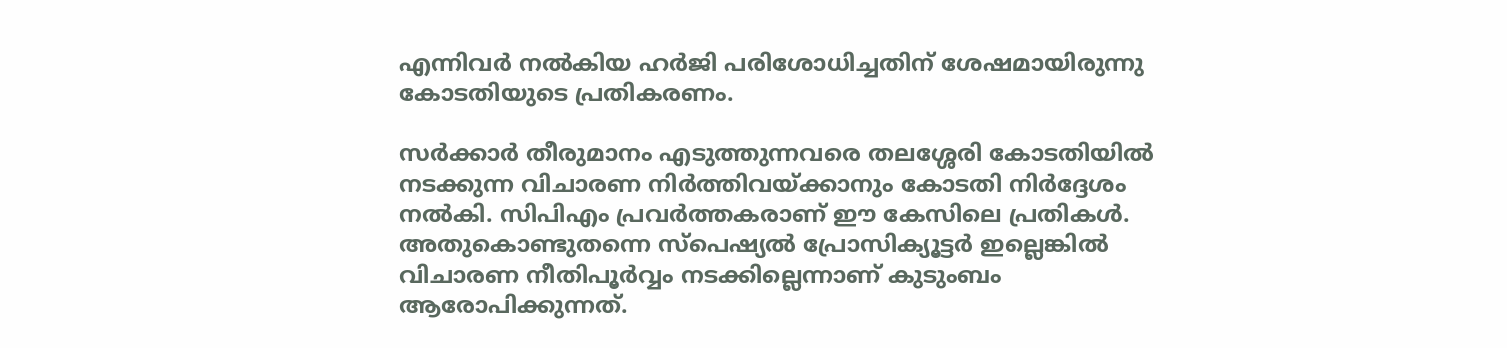എന്നിവര്‍ നല്‍കിയ ഹര്‍ജി പരിശോധിച്ചതിന് ശേഷമായിരുന്നു കോടതിയുടെ പ്രതികരണം.

സര്‍ക്കാര്‍ തീരുമാനം എടുത്തുന്നവരെ തലശ്ശേരി കോടതിയില്‍ നടക്കുന്ന വിചാരണ നിര്‍ത്തിവയ്ക്കാനും കോടതി നിര്‍ദ്ദേശം നല്‍കി. സിപിഎം പ്രവര്‍ത്തകരാണ് ഈ കേസിലെ പ്രതികള്‍. അതുകൊണ്ടുതന്നെ സ്‌പെഷ്യല്‍ പ്രോസിക്യൂട്ടര്‍ ഇല്ലെങ്കില്‍ വിചാരണ നീതിപൂര്‍വ്വം നടക്കില്ലെന്നാണ് കുടുംബം ആരോപിക്കുന്നത്.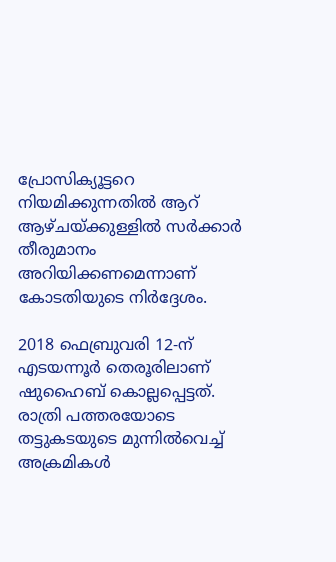പ്രോസിക്യൂട്ടറെ നിയമിക്കുന്നതില്‍ ആറ് ആഴ്ചയ്ക്കുള്ളില്‍ സര്‍ക്കാര്‍ തീരുമാനം അറിയിക്കണമെന്നാണ് കോടതിയുടെ നിര്‍ദ്ദേശം.

2018 ഫെബ്രുവരി 12-ന് എടയന്നൂര്‍ തെരൂരിലാണ് ഷുഹൈബ് കൊല്ലപ്പെട്ടത്. രാത്രി പത്തരയോടെ തട്ടുകടയുടെ മുന്നില്‍വെച്ച് അക്രമികള്‍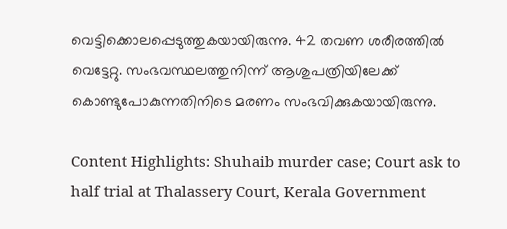വെട്ടിക്കൊലപ്പെടുത്തുകയായിരുന്നു. 42 തവണ ശരീരത്തില്‍ വെട്ടേറ്റു. സംഭവസ്ഥലത്തുനിന്ന് ആശുപത്രിയിലേക്ക് കൊണ്ടുപോകുന്നതിനിടെ മരണം സംഭവിക്കുകയായിരുന്നു.

Content Highlights: Shuhaib murder case; Court ask to half trial at Thalassery Court, Kerala Government